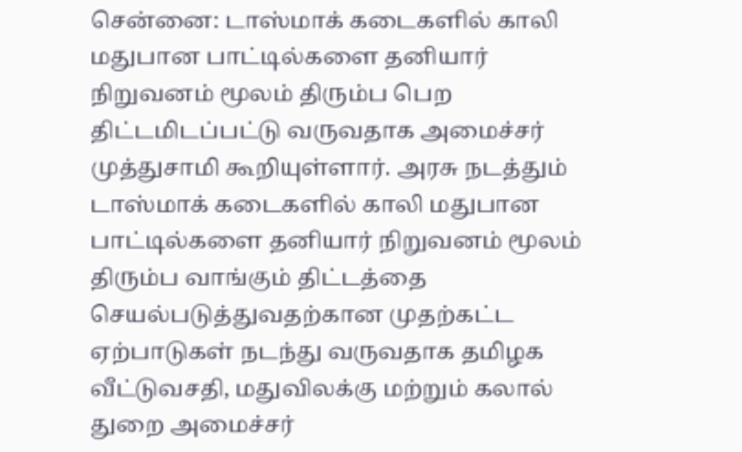சென்னை: டாஸ்மாக் கடைகளில் காலி மதுபான பாட்டில்களை தனியார் நிறுவனம் மூலம் திரும்ப பெற திட்டமிடப்பட்டு வருவதாக அமைச்சர் முத்துசாமி கூறியுள்ளார். அரசு நடத்தும் டாஸ்மாக் கடைகளில் காலி மதுபான பாட்டில்களை தனியார் நிறுவனம் மூலம் திரும்ப வாங்கும் திட்டத்தை செயல்படுத்துவதற்கான முதற்கட்ட ஏற்பாடுகள் நடந்து வருவதாக தமிழக வீட்டுவசதி, மதுவிலக்கு மற்றும் கலால் துறை அமைச்சர்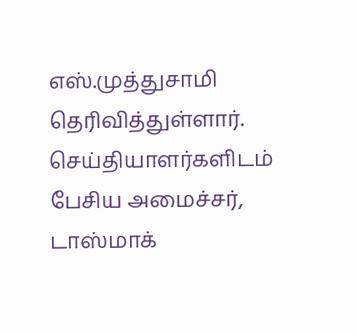எஸ்.முத்துசாமி தெரிவித்துள்ளார். செய்தியாளர்களிடம் பேசிய அமைச்சர், டாஸ்மாக்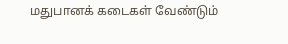மதுபானக் கடைகள் வேண்டும்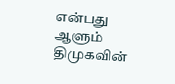என்பது ஆளும் திமுகவின்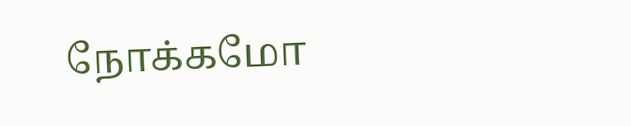நோக்கமோ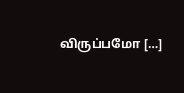விருப்பமோ […]